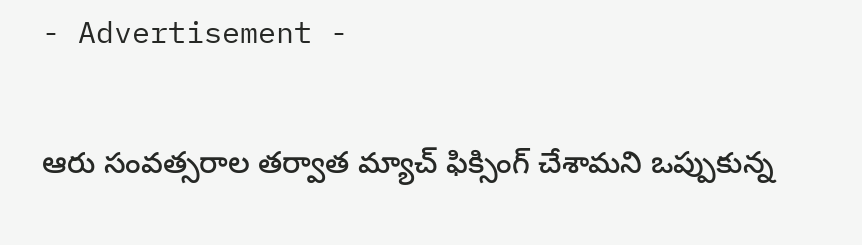- Advertisement -

ఆరు సంవ‌త్స‌రాల త‌ర్వాత‌ మ్యాచ్‌ ఫిక్సింగ్ చేశామ‌ని ఒప్పుకున్న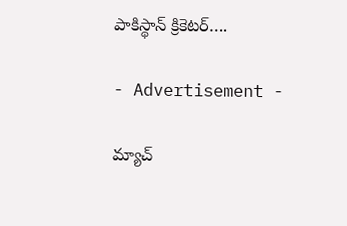పాకిస్థాన్ క్రికెట‌ర్….

- Advertisement -

మ్యాచ్‌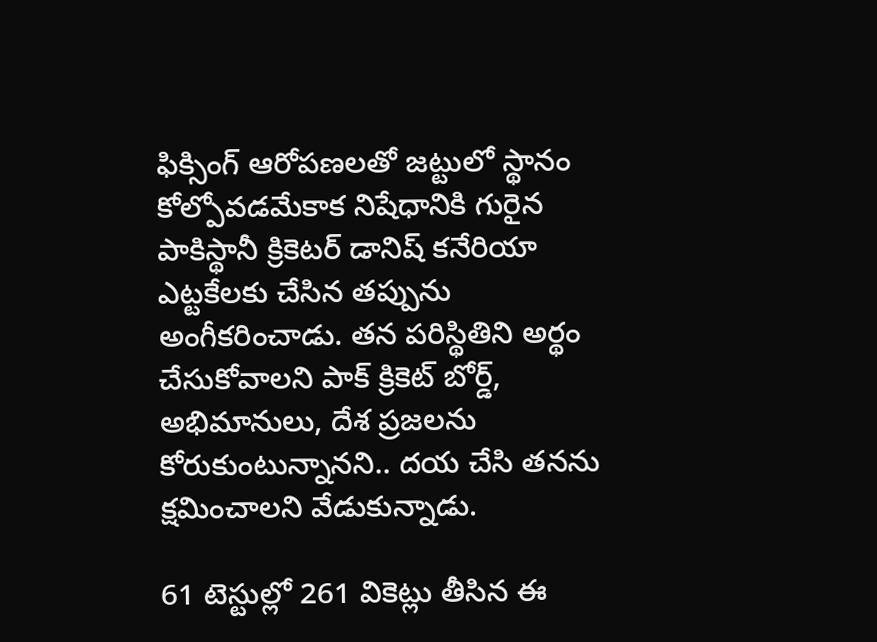ఫిక్సింగ్‌ ఆరోపణలతో జట్టులో స్థానం కోల్పోవడమేకాక నిషేధానికి గురైన పాకిస్థానీ క్రికెటర్‌ డానిష్‌ కనేరియా ఎట్టకేలకు చేసిన తప్పును అంగీకరించాడు. తన పరిస్థితిని అర్థం చేసుకోవాలని పాక్ క్రికెట్ బోర్డ్, అభిమానులు, దేశ ప్రజలను కోరుకుంటున్నానని.. దయ చేసి తనను క్షమించాలని వేడుకున్నాడు.

61 టెస్టుల్లో 261 వికెట్లు తీసిన ఈ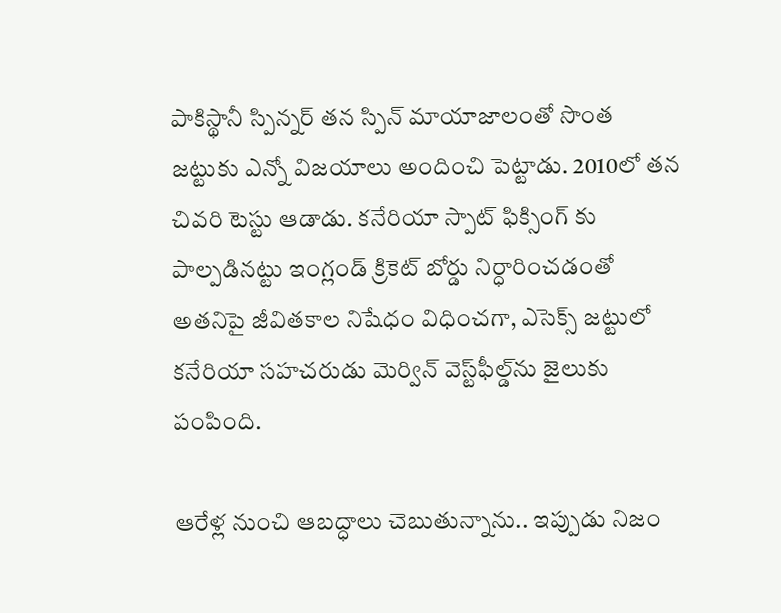పాకిస్థానీ స్పిన్నర్‌ తన స్పిన్‌ మాయాజాలంతో సొంత జట్టుకు ఎన్నో విజయాలు అందించి పెట్టాడు. 2010లో తన చివరి టెస్టు ఆడాడు. కనేరియా స్పాట్‌ ఫిక్సింగ్‌ కు పాల్పడినట్టు ఇంగ్లండ్‌ క్రికెట్ బోర్డు నిర్ధారించడంతో అతనిపై జీవితకాల నిషేధం విధించగా, ఎసెక్స్‌ జట్టులో కనేరియా సహచరుడు మెర్విన్‌ వెస్ట్‌ఫీల్డ్‌ను జైలుకు పంపింది.

ఆరేళ్ల నుంచి ఆబద్ధాలు చెబుతున్నాను.. ఇప్పుడు నిజం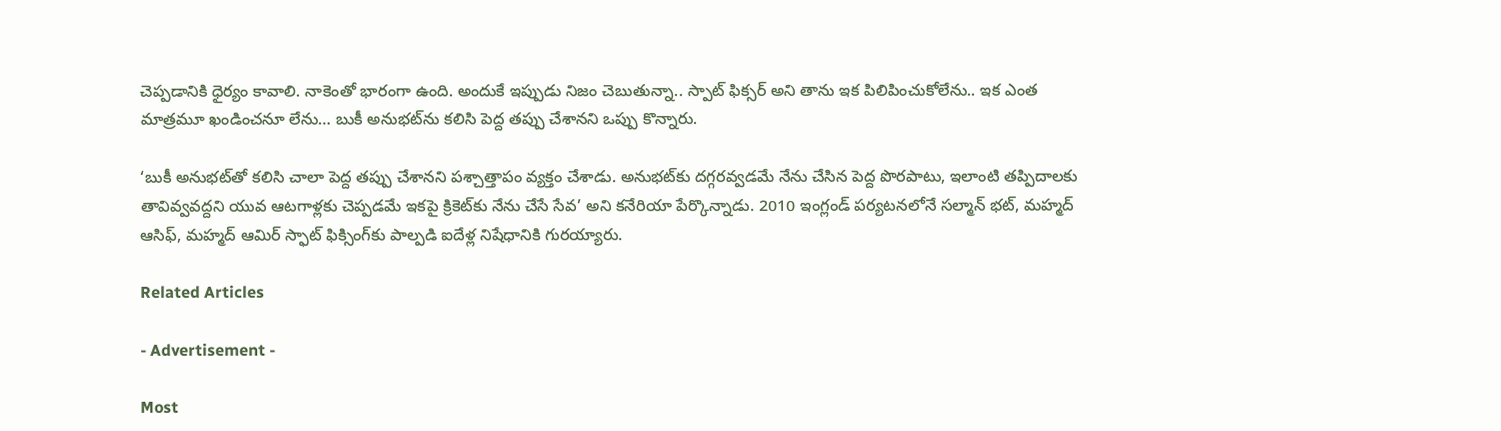చెప్పడానికి ధైర్యం కావాలి. నాకెంతో భారంగా ఉంది. అందుకే ఇప్పుడు నిజం చెబుతున్నా.. స్పాట్ ఫిక్సర్ అని తాను ఇక పిలిపించుకోలేను.. ఇక ఎంత మాత్రమూ ఖండించనూ లేను… బుకీ అనుభట్‌ను కలిసి పెద్ద తప్పు చేశాన‌ని ఒప్పు కొన్నారు.

‘బుకీ అనుభట్‌తో కలిసి చాలా పెద్ద తప్పు చేశానని పశ్చాత్తాపం వ్యక్తం చేశాడు. అనుభట్‌కు దగ్గరవ్వడమే నేను చేసిన పెద్ద పొరపాటు, ఇలాంటి తప్పిదాలకు తావివ్వవద్దని యువ ఆటగాళ్లకు చెప్పడమే ఇకపై క్రికెట్‌కు నేను చేసే సేవ’ అని కనేరియా పేర్కొన్నాడు. 2010 ఇంగ్లండ్ పర్యటనలోనే సల్మాన్‌ భట్‌, మహ్మద్‌ ఆసిఫ్‌, మహ్మద్‌ ఆమిర్‌ స్ఫాట్‌ ఫిక్సింగ్‌కు పాల్పడి ఐదేళ్ల నిషేధానికి గురయ్యారు.

Related Articles

- Advertisement -

Most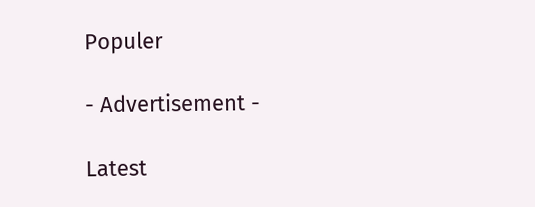Populer

- Advertisement -

Latest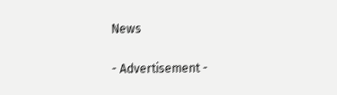News

- Advertisement -